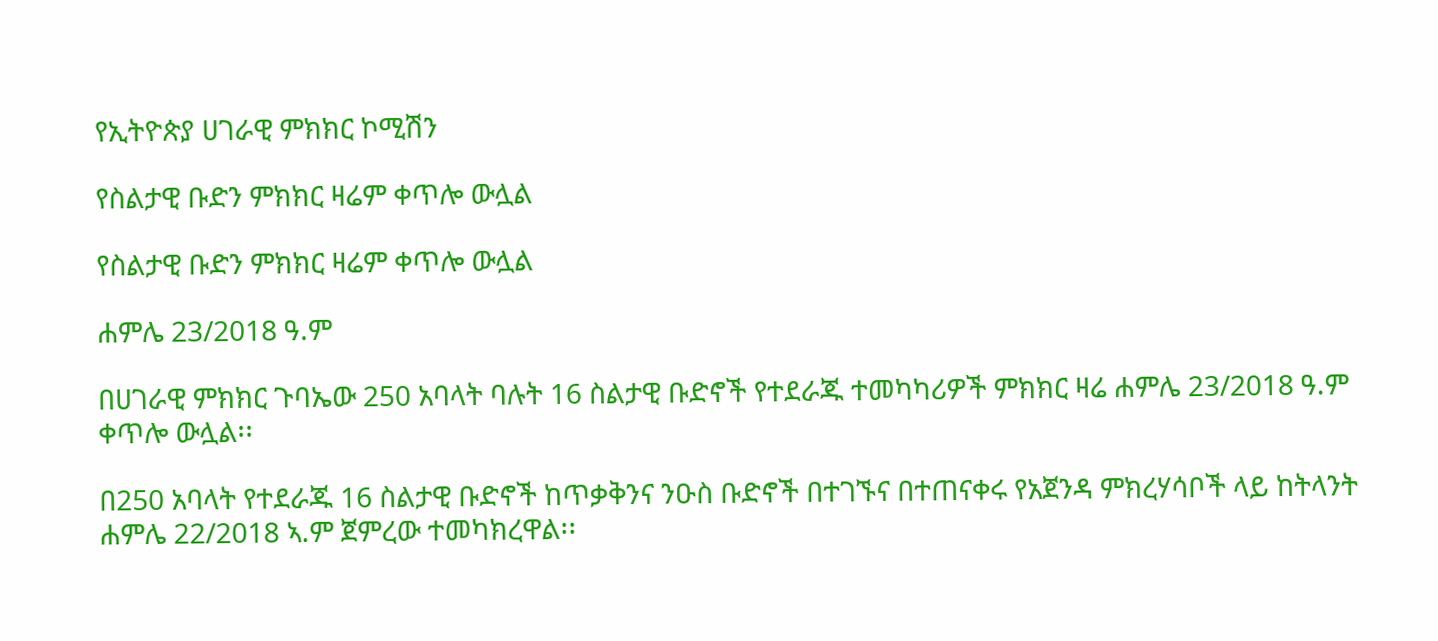የኢትዮጵያ ሀገራዊ ምክክር ኮሚሽን

የስልታዊ ቡድን ምክክር ዛሬም ቀጥሎ ውሏል

የስልታዊ ቡድን ምክክር ዛሬም ቀጥሎ ውሏል

ሐምሌ 23/2018 ዓ.ም

በሀገራዊ ምክክር ጉባኤው 250 አባላት ባሉት 16 ስልታዊ ቡድኖች የተደራጁ ተመካካሪዎች ምክክር ዛሬ ሐምሌ 23/2018 ዓ.ም ቀጥሎ ውሏል፡፡

በ250 አባላት የተደራጁ 16 ስልታዊ ቡድኖች ከጥቃቅንና ንዑስ ቡድኖች በተገኙና በተጠናቀሩ የአጀንዳ ምክረሃሳቦች ላይ ከትላንት ሐምሌ 22/2018 ኣ.ም ጀምረው ተመካክረዋል፡፡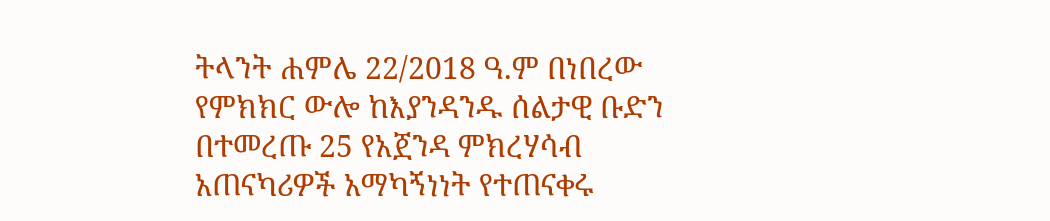ትላንት ሐምሌ 22/2018 ዓ.ም በነበረው የምክክር ውሎ ከእያንዳንዱ ሰልታዊ ቡድን በተመረጡ 25 የአጀንዳ ምክረሃሳብ አጠናካሪዎች አማካኝነነት የተጠናቀሩ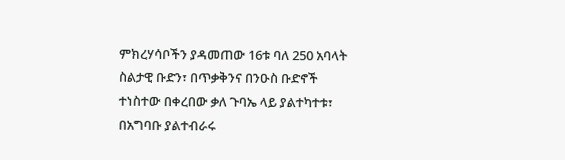ምክረሃሳቦችን ያዳመጠው 16ቱ ባለ 250 አባላት ስልታዊ ቡድን፣ በጥቃቅንና በንዑስ ቡድኖች ተነስተው በቀረበው ቃለ ጉባኤ ላይ ያልተካተቱ፣ በአግባቡ ያልተብራሩ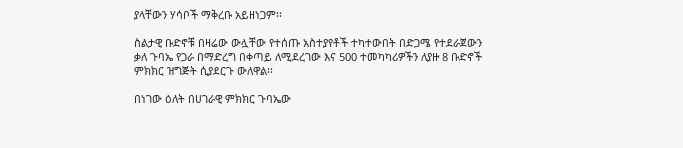ያላቸውን ሃሳቦች ማቅረቡ አይዘነጋም፡፡

ስልታዊ ቡድኖቹ በዛሬው ውሏቸው የተሰጡ አስተያየቶች ተካተውበት በድጋሜ የተደራጀውን ቃለ ጉባኤ የጋራ በማድረግ በቀጣይ ለሚደረገው እና 500 ተመካካሪዎችን ለያዙ 8 ቡድኖች ምክክር ዝግጅት ሲያደርጉ ውለዋል፡፡

በነገው ዕለት በሀገራዊ ምክክር ጉባኤው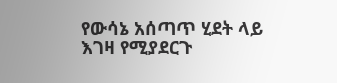የውሳኔ አሰጣጥ ሂደት ላይ እገዛ የሚያደርጉ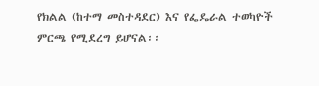የክልል (ከተማ መስተዳደር) እና የፌዴራል ተወካዮች ምርጫ የሚደረግ ይሆናል፡፡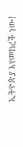ኢትዮጵያ እየመከረች ነው!